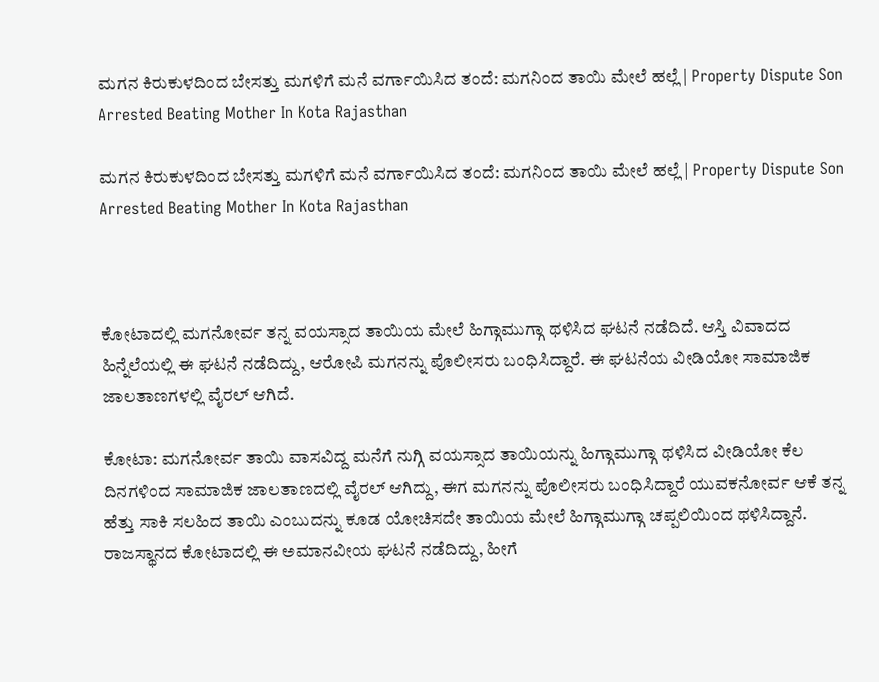ಮಗನ ಕಿರುಕುಳದಿಂದ ಬೇಸತ್ತು ಮಗಳಿಗೆ ಮನೆ ವರ್ಗಾಯಿಸಿದ ತಂದೆ: ಮಗನಿಂದ ತಾಯಿ ಮೇಲೆ ಹಲ್ಲೆ | Property Dispute Son Arrested Beating Mother In Kota Rajasthan

ಮಗನ ಕಿರುಕುಳದಿಂದ ಬೇಸತ್ತು ಮಗಳಿಗೆ ಮನೆ ವರ್ಗಾಯಿಸಿದ ತಂದೆ: ಮಗನಿಂದ ತಾಯಿ ಮೇಲೆ ಹಲ್ಲೆ | Property Dispute Son Arrested Beating Mother In Kota Rajasthan



ಕೋಟಾದಲ್ಲಿ ಮಗನೋರ್ವ ತನ್ನ ವಯಸ್ಸಾದ ತಾಯಿಯ ಮೇಲೆ ಹಿಗ್ಗಾಮುಗ್ಗಾ ಥಳಿಸಿದ ಘಟನೆ ನಡೆದಿದೆ. ಆಸ್ತಿ ವಿವಾದದ ಹಿನ್ನೆಲೆಯಲ್ಲಿ ಈ ಘಟನೆ ನಡೆದಿದ್ದು, ಆರೋಪಿ ಮಗನನ್ನು ಪೊಲೀಸರು ಬಂಧಿಸಿದ್ದಾರೆ. ಈ ಘಟನೆಯ ವೀಡಿಯೋ ಸಾಮಾಜಿಕ ಜಾಲತಾಣಗಳಲ್ಲಿ ವೈರಲ್ ಆಗಿದೆ.

ಕೋಟಾ: ಮಗನೋರ್ವ ತಾಯಿ ವಾಸವಿದ್ದ ಮನೆಗೆ ನುಗ್ಗಿ ವಯಸ್ಸಾದ ತಾಯಿಯನ್ನು ಹಿಗ್ಗಾಮುಗ್ಗಾ ಥಳಿಸಿದ ವೀಡಿಯೋ ಕೆಲ ದಿನಗಳಿಂದ ಸಾಮಾಜಿಕ ಜಾಲತಾಣದಲ್ಲಿ ವೈರಲ್ ಆಗಿದ್ದು, ಈಗ ಮಗನನ್ನು ಪೊಲೀಸರು ಬಂಧಿಸಿದ್ದಾರೆ ಯುವಕನೋರ್ವ ಆಕೆ ತನ್ನ ಹೆತ್ತು ಸಾಕಿ ಸಲಹಿದ ತಾಯಿ ಎಂಬುದನ್ನು ಕೂಡ ಯೋಚಿಸದೇ ತಾಯಿಯ ಮೇಲೆ ಹಿಗ್ಗಾಮುಗ್ಗಾ ಚಪ್ಪಲಿಯಿಂದ ಥಳಿಸಿದ್ದಾನೆ. ರಾಜಸ್ಥಾನದ ಕೋಟಾದಲ್ಲಿ ಈ ಅಮಾನವೀಯ ಘಟನೆ ನಡೆದಿದ್ದು, ಹೀಗೆ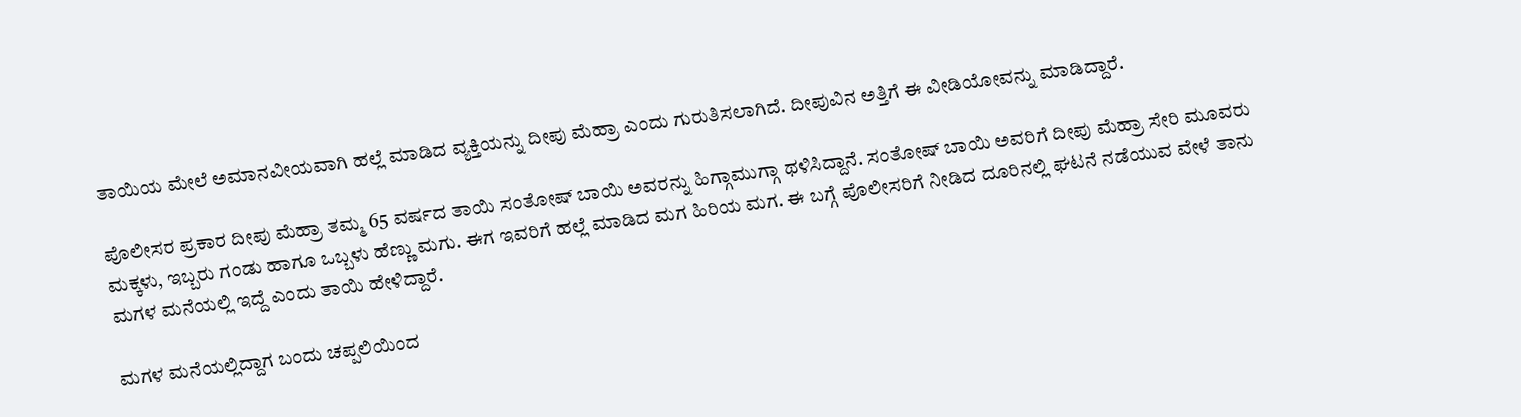ತಾಯಿಯ ಮೇಲೆ ಅಮಾನವೀಯವಾಗಿ ಹಲ್ಲೆ ಮಾಡಿದ ವ್ಯಕ್ತಿಯನ್ನು ದೀಪು ಮೆಹ್ರಾ ಎಂದು ಗುರುತಿಸಲಾಗಿದೆ. ದೀಪುವಿನ ಅತ್ತಿಗೆ ಈ ವೀಡಿಯೋವನ್ನು ಮಾಡಿದ್ದಾರೆ.

ಪೊಲೀಸರ ಪ್ರಕಾರ ದೀಪು ಮೆಹ್ರಾ ತಮ್ಮ 65 ವರ್ಷದ ತಾಯಿ ಸಂತೋಷ್ ಬಾಯಿ ಅವರನ್ನು ಹಿಗ್ಗಾಮುಗ್ಗಾ ಥಳಿಸಿದ್ದಾನೆ. ಸಂತೋಷ್ ಬಾಯಿ ಅವರಿಗೆ ದೀಪು ಮೆಹ್ರಾ ಸೇರಿ ಮೂವರು ಮಕ್ಕಳು, ಇಬ್ಬರು ಗಂಡು ಹಾಗೂ ಒಬ್ಬಳು ಹೆಣ್ಣು ಮಗು. ಈಗ ಇವರಿಗೆ ಹಲ್ಲೆ ಮಾಡಿದ ಮಗ ಹಿರಿಯ ಮಗ. ಈ ಬಗ್ಗೆ ಪೊಲೀಸರಿಗೆ ನೀಡಿದ ದೂರಿನಲ್ಲಿ ಘಟನೆ ನಡೆಯುವ ವೇಳೆ ತಾನು ಮಗಳ ಮನೆಯಲ್ಲಿ ಇದ್ದೆ ಎಂದು ತಾಯಿ ಹೇಳಿದ್ದಾರೆ.

ಮಗಳ ಮನೆಯಲ್ಲಿದ್ದಾಗ ಬಂದು ಚಪ್ಪಲಿಯಿಂದ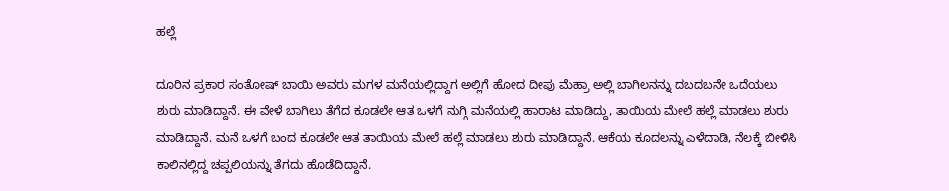ಹಲ್ಲೆ

ದೂರಿನ ಪ್ರಕಾರ ಸಂತೋಷ್ ಬಾಯಿ ಅವರು ಮಗಳ ಮನೆಯಲ್ಲಿದ್ದಾಗ ಅಲ್ಲಿಗೆ ಹೋದ ದೀಪು ಮೆಹ್ರಾ ಅಲ್ಲಿ ಬಾಗಿಲನನ್ನು ದಬದಬನೇ ಒದೆಯಲು ಶುರು ಮಾಡಿದ್ದಾನೆ. ಈ ವೇಳೆ ಬಾಗಿಲು ತೆಗೆದ ಕೂಡಲೇ ಆತ ಒಳಗೆ ನುಗ್ಗಿ ಮನೆಯಲ್ಲಿ ಹಾರಾಟ ಮಾಡಿದ್ದು, ತಾಯಿಯ ಮೇಲೆ ಹಲ್ಲೆ ಮಾಡಲು ಶುರು ಮಾಡಿದ್ದಾನೆ. ಮನೆ ಒಳಗೆ ಬಂದ ಕೂಡಲೇ ಆತ ತಾಯಿಯ ಮೇಲೆ ಹಲ್ಲೆ ಮಾಡಲು ಶುರು ಮಾಡಿದ್ದಾನೆ. ಆಕೆಯ ಕೂದಲನ್ನು ಎಳೆದಾಡಿ, ನೆಲಕ್ಕೆ ಬೀಳಿಸಿ ಕಾಲಿನಲ್ಲಿದ್ದ ಚಪ್ಪಲಿಯನ್ನು ತೆಗದು ಹೊಡೆದಿದ್ದಾನೆ.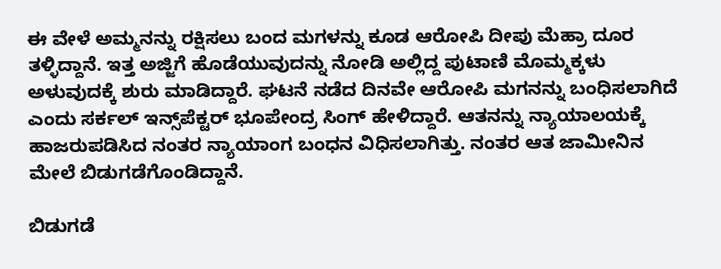ಈ ವೇಳೆ ಅಮ್ಮನನ್ನು ರಕ್ಷಿಸಲು ಬಂದ ಮಗಳನ್ನು ಕೂಡ ಆರೋಪಿ ದೀಪು ಮೆಹ್ರಾ ದೂರ ತಳ್ಳಿದ್ದಾನೆ. ಇತ್ತ ಅಜ್ಜಿಗೆ ಹೊಡೆಯುವುದನ್ನು ನೋಡಿ ಅಲ್ಲಿದ್ದ ಪುಟಾಣಿ ಮೊಮ್ಮಕ್ಕಳು ಅಳುವುದಕ್ಕೆ ಶುರು ಮಾಡಿದ್ದಾರೆ. ಘಟನೆ ನಡೆದ ದಿನವೇ ಆರೋಪಿ ಮಗನನ್ನು ಬಂಧಿಸಲಾಗಿದೆ ಎಂದು ಸರ್ಕಲ್ ಇನ್ಸ್‌ಪೆಕ್ಟರ್ ಭೂಪೇಂದ್ರ ಸಿಂಗ್ ಹೇಳಿದ್ದಾರೆ. ಆತನನ್ನು ನ್ಯಾಯಾಲಯಕ್ಕೆ ಹಾಜರುಪಡಿಸಿದ ನಂತರ ನ್ಯಾಯಾಂಗ ಬಂಧನ ವಿಧಿಸಲಾಗಿತ್ತು. ನಂತರ ಆತ ಜಾಮೀನಿನ ಮೇಲೆ ಬಿಡುಗಡೆಗೊಂಡಿದ್ದಾನೆ.

ಬಿಡುಗಡೆ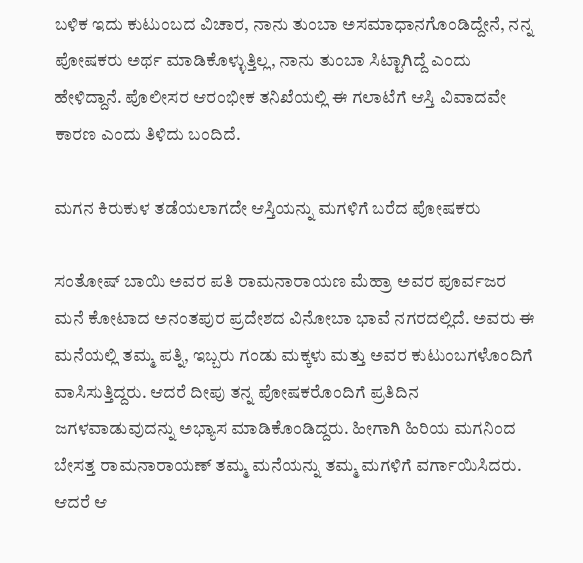ಬಳಿಕ ಇದು ಕುಟುಂಬದ ವಿಚಾರ, ನಾನು ತುಂಬಾ ಅಸಮಾಧಾನಗೊಂಡಿದ್ದೇನೆ, ನನ್ನ ಪೋಷಕರು ಅರ್ಥ ಮಾಡಿಕೊಳ್ಳುತ್ತಿಲ್ಲ, ನಾನು ತುಂಬಾ ಸಿಟ್ಟಾಗಿದ್ದೆ ಎಂದು ಹೇಳಿದ್ದಾನೆ. ಪೊಲೀಸರ ಆರಂಭೀಕ ತನಿಖೆಯಲ್ಲಿ ಈ ಗಲಾಟೆಗೆ ಆಸ್ತಿ ವಿವಾದವೇ ಕಾರಣ ಎಂದು ತಿಳಿದು ಬಂದಿದೆ.

ಮಗನ ಕಿರುಕುಳ ತಡೆಯಲಾಗದೇ ಆಸ್ತಿಯನ್ನು ಮಗಳಿಗೆ ಬರೆದ ಪೋಷಕರು

ಸಂತೋಷ್ ಬಾಯಿ ಅವರ ಪತಿ ರಾಮನಾರಾಯಣ ಮೆಹ್ರಾ ಅವರ ಪೂರ್ವಜರ ಮನೆ ಕೋಟಾದ ಅನಂತಪುರ ಪ್ರದೇಶದ ವಿನೋಬಾ ಭಾವೆ ನಗರದಲ್ಲಿದೆ. ಅವರು ಈ ಮನೆಯಲ್ಲಿ ತಮ್ಮ ಪತ್ನಿ, ಇಬ್ಬರು ಗಂಡು ಮಕ್ಕಳು ಮತ್ತು ಅವರ ಕುಟುಂಬಗಳೊಂದಿಗೆ ವಾಸಿಸುತ್ತಿದ್ದರು. ಆದರೆ ದೀಪು ತನ್ನ ಪೋಷಕರೊಂದಿಗೆ ಪ್ರತಿದಿನ ಜಗಳವಾಡುವುದನ್ನು ಅಭ್ಯಾಸ ಮಾಡಿಕೊಂಡಿದ್ದರು. ಹೀಗಾಗಿ ಹಿರಿಯ ಮಗನಿಂದ ಬೇಸತ್ತ ರಾಮನಾರಾಯಣ್ ತಮ್ಮ ಮನೆಯನ್ನು ತಮ್ಮ ಮಗಳಿಗೆ ವರ್ಗಾಯಿಸಿದರು. ಆದರೆ ಆ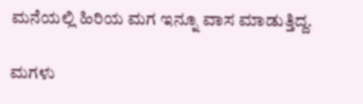ಮನೆಯಲ್ಲಿ ಹಿರಿಯ ಮಗ ಇನ್ನೂ ವಾಸ ಮಾಡುತ್ತಿದ್ದ.

ಮಗಳು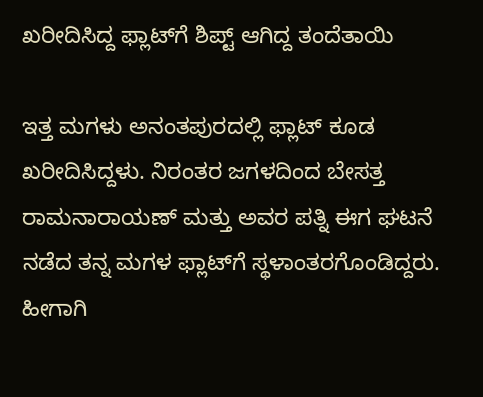ಖರೀದಿಸಿದ್ದ ಫ್ಲಾಟ್‌ಗೆ ಶಿಪ್ಟ್ ಆಗಿದ್ದ ತಂದೆತಾಯಿ

ಇತ್ತ ಮಗಳು ಅನಂತಪುರದಲ್ಲಿ ಫ್ಲಾಟ್ ಕೂಡ ಖರೀದಿಸಿದ್ದಳು. ನಿರಂತರ ಜಗಳದಿಂದ ಬೇಸತ್ತ ರಾಮನಾರಾಯಣ್ ಮತ್ತು ಅವರ ಪತ್ನಿ ಈಗ ಘಟನೆ ನಡೆದ ತನ್ನ ಮಗಳ ಫ್ಲಾಟ್‌ಗೆ ಸ್ಥಳಾಂತರಗೊಂಡಿದ್ದರು. ಹೀಗಾಗಿ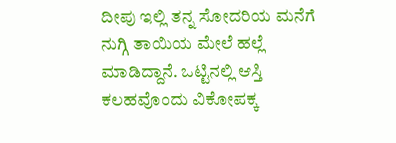ದೀಪು ಇಲ್ಲಿ ತನ್ನ ಸೋದರಿಯ ಮನೆಗೆ ನುಗ್ಗಿ ತಾಯಿಯ ಮೇಲೆ ಹಲ್ಲೆ ಮಾಡಿದ್ದಾನೆ. ಒಟ್ಟಿನಲ್ಲಿ ಆಸ್ತಿ ಕಲಹವೊಂದು ವಿಕೋಪಕ್ಕ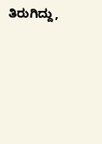ತಿರುಗಿದ್ದು,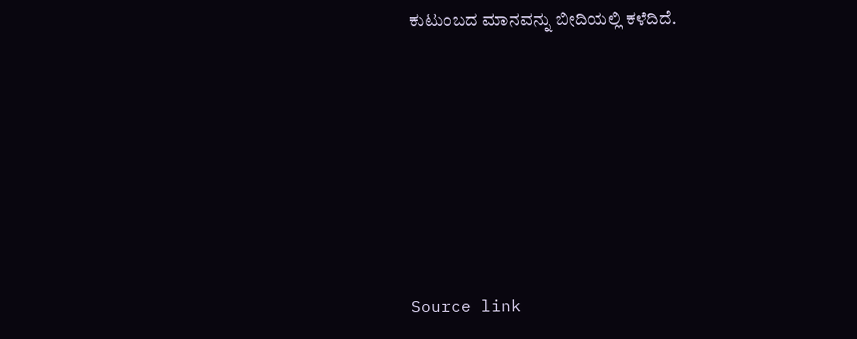ಕುಟುಂಬದ ಮಾನವನ್ನು ಬೀದಿಯಲ್ಲಿ ಕಳೆದಿದೆ.







Source link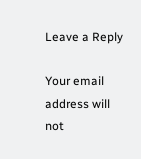Leave a Reply

Your email address will not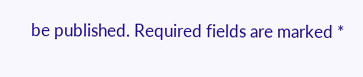be published. Required fields are marked *